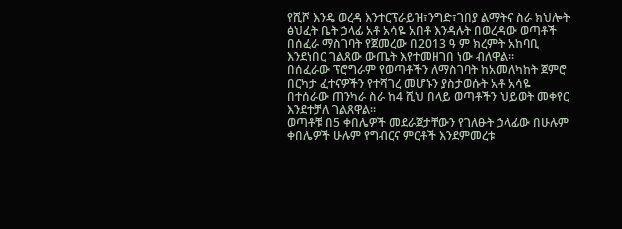የሺሾ እንዴ ወረዳ እንተርፕራይዝ፣ንግድ፣ገበያ ልማትና ስራ ክህሎት ፅህፈት ቤት ኃላፊ አቶ አሳዬ አበቶ እንዳሉት በወረዳው ወጣቶች በሰፈራ ማስገባት የጀመረው በ2013 ዓ ም ክረምት አከባቢ እንደነበር ገልጸው ውጤት እየተመዘገበ ነው ብለዋል።
በሰፈራው ፕሮግራም የወጣቶችን ለማስገባት ከአመለካከት ጀምሮ በርካታ ፈተናዎችን የተሻገረ መሆኑን ያስታወሱት አቶ አሳዬ በተሰራው ጠንካራ ስራ ከ4 ሺህ በላይ ወጣቶችን ህይወት መቀየር እንደተቻለ ገልጸዋል።
ወጣቶቹ በ5 ቀበሌዎች መደራጀታቸውን የገለፁት ኃላፊው በሁሉም ቀበሌዎች ሁሉም የግብርና ምርቶች እንደምመረቱ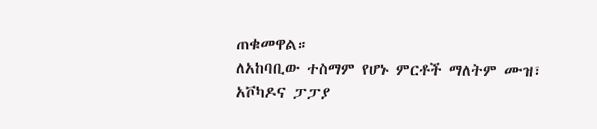ጠቁመዋል።
ለአከባቢው ተስማም የሆኑ ምርቶች ማለትም ሙዝ፣ አቮካዶና ፓፓያ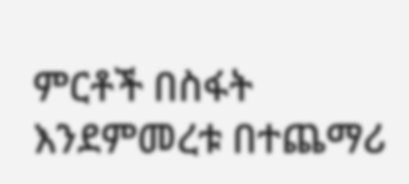ምርቶች በስፋት እንደምመረቱ በተጨማሪ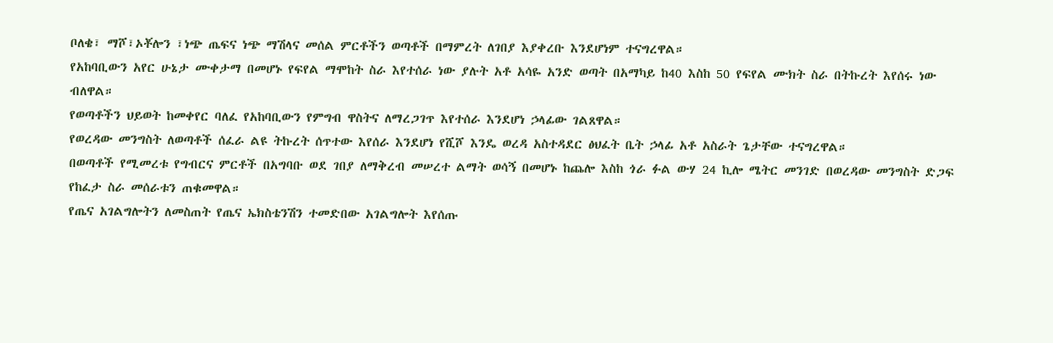ቦለቄ፣ ማሾ፣ኦቾሎን ፣ነጭ ጤፍና ነጭ ማሽላና መሰል ምርቶችን ወጣቶች በማምረት ለገበያ እያቀረቡ እንደሆነም ተናግረዋል።
የአከባቢውን አየር ሁኔታ ሙቀታማ በመሆኑ የፍየል ማሞከት ስራ እየተሰራ ነው ያሉት አቶ አሳዬ አንድ ወጣት በአማካይ ከ40 እስከ 50 የፍየል ሙክት ስራ በትኩረት እየሰሩ ነው ብለዋል።
የወጣቶችን ህይወት ከመቀየር ባለፈ የአከባቢውን የምግብ ዋስትና ለማረጋገጥ እየተሰራ እንደሆነ ኃላፊው ገልጸዋል።
የወረዳው መንግስት ለወጣቶች ሰፈራ ልዩ ትኩረት ሰጥተው እየሰራ እንደሆነ የሺሾ እንዴ ወረዳ አስተዳደር ፅህፈት ቤት ኃላፊ አቶ አስራት ጌታቸው ተናግረዋል።
በወጣቶች የሚመረቱ የግብርና ምርቶች በአግባቡ ወደ ገበያ ለማቅረብ መሠረተ ልማት ወሳኝ በመሆኑ ከጨሎ እስከ ጎራ ፉል ውሃ 24 ኪሎ ሜትር መንገድ በወረዳው መንግስት ድጋፍ የከፈታ ስራ መሰራቱን ጠቁመዋል።
የጤና አገልግሎትን ለመስጠት የጤና ኤክስቴንሽን ተመድበው አገልግሎት እየሰጡ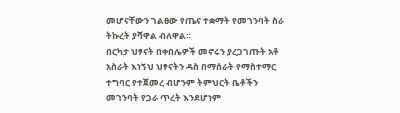መሆናቸውን ገልፀው የጤና ተቋማት የመገንባት ስራ ትኩረት ያሻዋል ብለዋል።
በርካታ ህፃናት በቀበሌዎች መኖሩን ያረጋገጡት አቶ አስራት እነኝህ ህፃናትን ዳስ በማሰራት የማስተማር ተግባር የተጀመረ ብሆንም ትምህርት ቤቶችን መገንባት የጋራ ጥረት እንደሆነም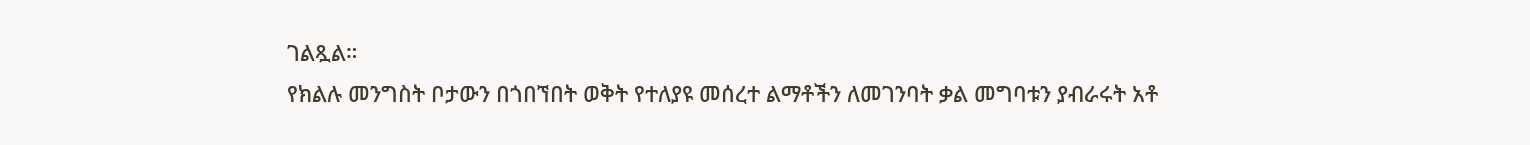ገልጿል።
የክልሉ መንግስት ቦታውን በጎበኘበት ወቅት የተለያዩ መሰረተ ልማቶችን ለመገንባት ቃል መግባቱን ያብራሩት አቶ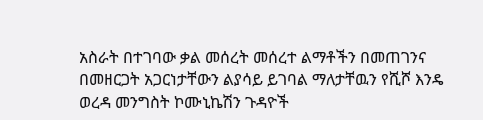አስራት በተገባው ቃል መሰረት መሰረተ ልማቶችን በመጠገንና በመዘርጋት አጋርነታቸውን ልያሳይ ይገባል ማለታቸዉን የሺሾ እንዴ ወረዳ መንግስት ኮሙኒኬሽን ጉዳዮች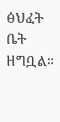ፅህፈት ቤት ዘግቧል።